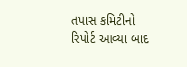તપાસ કમિટીનો રિપોર્ટ આવ્યા બાદ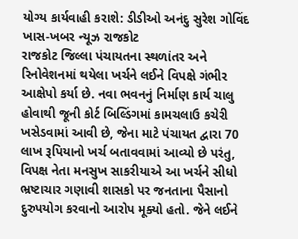યોગ્ય કાર્યવાહી કરાશે: ડીડીઓ અનંદુ સુરેશ ગોવિંદ
ખાસ-ખબર ન્યૂઝ રાજકોટ
રાજકોટ જિલ્લા પંચાયતના સ્થળાંતર અને રિનોવેશનમાં થયેલા ખર્ચને લઈને વિપક્ષે ગંભીર આક્ષેપો કર્યા છે. નવા ભવનનું નિર્માણ કાર્ય ચાલુ હોવાથી જૂની કોર્ટ બિલ્ડિંગમાં કામચલાઉ કચેરી ખસેડવામાં આવી છે, જેના માટે પંચાયત દ્વારા 70 લાખ રૂપિયાનો ખર્ચ બતાવવામાં આવ્યો છે પરંતુ, વિપક્ષ નેતા મનસુખ સાકરીયાએ આ ખર્ચને સીધો ભ્રષ્ટાચાર ગણાવી શાસકો પર જનતાના પૈસાનો દુરુપયોગ કરવાનો આરોપ મૂક્યો હતો. જેને લઈને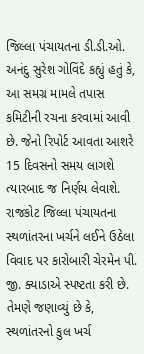જિલ્લા પંચાયતના ડી.ડી.ઓ. અનંદુ સુરેશ ગોવિંદે કહ્યું હતું કે, આ સમગ્ર મામલે તપાસ કમિટીની રચના કરવામાં આવી છે. જેનો રિપોર્ટ આવતા આશરે 15 દિવસનો સમય લાગશે ત્યારબાદ જ નિર્ણય લેવાશે. રાજકોટ જિલ્લા પંચાયતના સ્થળાંતરના ખર્ચને લઈને ઉઠેલા વિવાદ પર કારોબારી ચેરમેન પી. જી. ક્યાડાએ સ્પષ્ટતા કરી છે. તેમણે જણાવ્યું છે કે, સ્થળાંતરનો કુલ ખર્ચ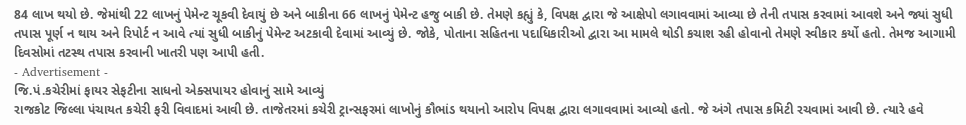84 લાખ થયો છે. જેમાંથી 22 લાખનું પેમેન્ટ ચૂકવી દેવાયું છે અને બાકીના 66 લાખનું પેમેન્ટ હજુ બાકી છે. તેમણે કહ્યું કે, વિપક્ષ દ્વારા જે આક્ષેપો લગાવવામાં આવ્યા છે તેની તપાસ કરવામાં આવશે અને જ્યાં સુધી તપાસ પૂર્ણ ન થાય અને રિપોર્ટ ન આવે ત્યાં સુધી બાકીનું પેમેન્ટ અટકાવી દેવામાં આવ્યું છે. જોકે, પોતાના સહિતના પદાધિકારીઓ દ્વારા આ મામલે થોડી કચાશ રહી હોવાનો તેમણે સ્વીકાર કર્યો હતો. તેમજ આગામી દિવસોમાં તટસ્થ તપાસ કરવાની ખાતરી પણ આપી હતી.
- Advertisement -
જિ.પં.કચેરીમાં ફાયર સેફટીના સાધનો એક્સપાયર હોવાનું સામે આવ્યું
રાજકોટ જિલ્લા પંચાયત કચેરી ફરી વિવાદમાં આવી છે. તાજેતરમાં કચેરી ટ્રાન્સફરમાં લાખોનું કૌભાંડ થયાનો આરોપ વિપક્ષ દ્વારા લગાવવામાં આવ્યો હતો. જે અંગે તપાસ કમિટી રચવામાં આવી છે. ત્યારે હવે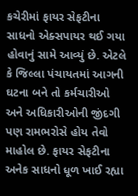કચેરીમાં ફાયર સેફટીના સાધનો એક્સપાયર થઈ ગયા હોવાનું સામે આવ્યું છે. એટલે કે જિલ્લા પંચાયતમાં આગની ઘટના બને તો કર્મચારીઓ અને અધિકારીઓની જીંદગી પણ રામભરોસે હોય તેવો માહોલ છે. ફાયર સેફટીના અનેક સાધનો ધૂળ ખાઈ રહ્યા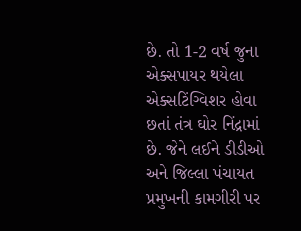છે. તો 1-2 વર્ષ જુના એક્સપાયર થયેલા એક્સટિંગ્વિશર હોવા છતાં તંત્ર ઘોર નિંદ્રામાં છે. જેને લઈને ડીડીઓ અને જિલ્લા પંચાયત પ્રમુખની કામગીરી પર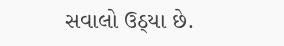સવાલો ઉઠ્યા છે.